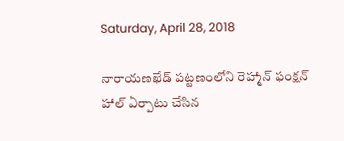Saturday, April 28, 2018

నారాయణఖేడ్ పట్టణంలోని రెహ్మాన్ ఫంక్షన్ హాల్ ఏర్పాటు చేసిన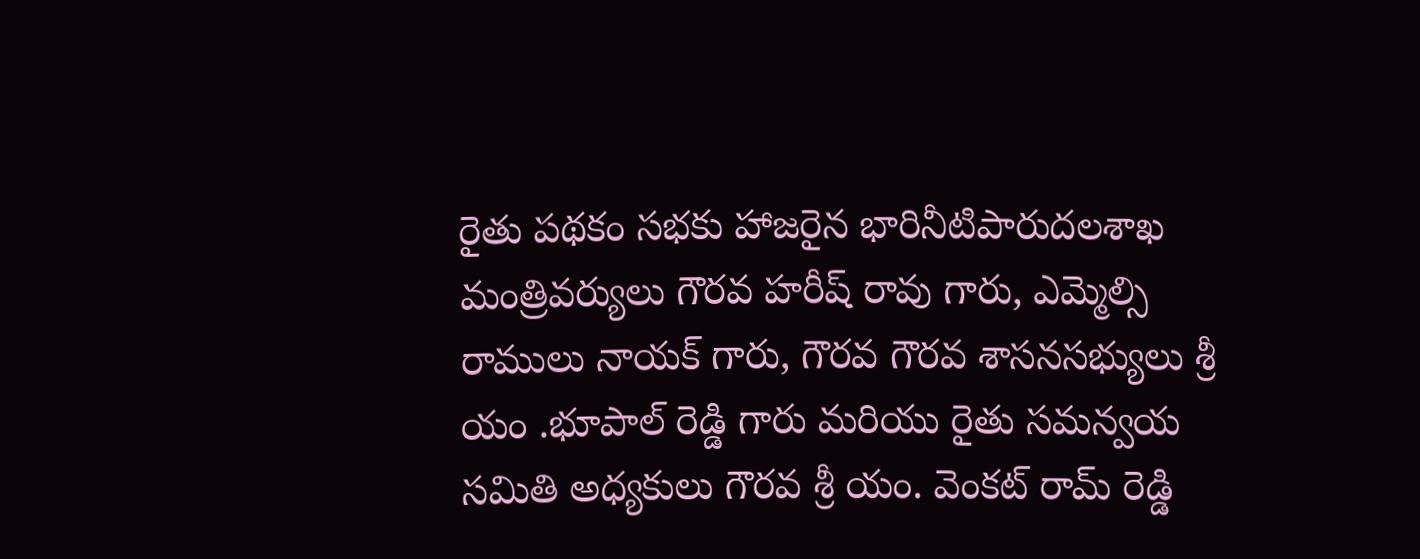రైతు పథకం సభకు హాజరైన భారినీటిపారుదలశాఖ మంత్రివర్యులు గౌరవ హరీష్ రావు గారు, ఎమ్మెల్సి రాములు నాయక్ గారు, గౌరవ గౌరవ శాసనసభ్యులు శ్రీ యం .భూపాల్ రెడ్డి గారు మరియు రైతు సమన్వయ సమితి అధ్యకులు గౌరవ శ్రీ యం. వెంకట్ రామ్ రెడ్డి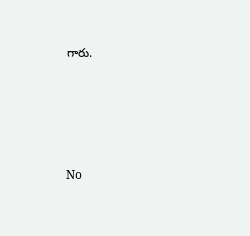గారు.





No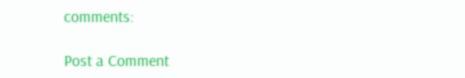comments:

Post a Comment